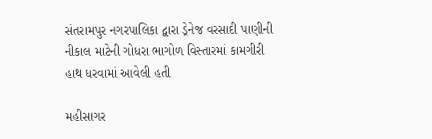સંતરામપુર નગરપાલિકા દ્વારા ડ્રેનેજ વરસાદી પાણીની નીકાલ માટેની ગોધરા ભાગોળ વિસ્તારમાં કામગીરી હાથ ધરવામાં આવેલી હતી

મહીસાગર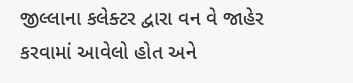જીલ્લાના કલેક્ટર દ્વારા વન વે જાહેર કરવામાં આવેલો હોત અને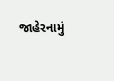જાહેરનામું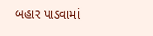બહાર પાડવામાં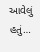આવેલું હતું…